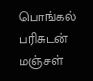பொங்கல் பரிசுடன் மஞ்சள்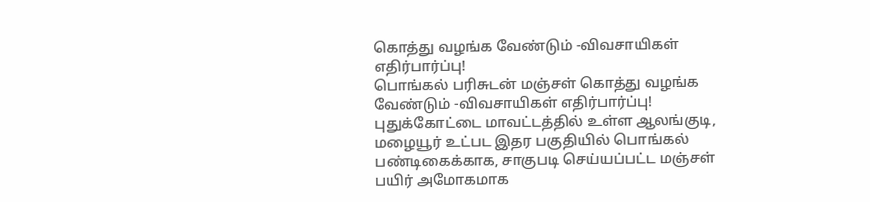கொத்து வழங்க வேண்டும் -விவசாயிகள் எதிர்பார்ப்பு!
பொங்கல் பரிசுடன் மஞ்சள் கொத்து வழங்க வேண்டும் -விவசாயிகள் எதிர்பார்ப்பு!
புதுக்கோட்டை மாவட்டத்தில் உள்ள ஆலங்குடி, மழையூர் உட்பட இதர பகுதியில் பொங்கல் பண்டிகைக்காக, சாகுபடி செய்யப்பட்ட மஞ்சள் பயிர் அமோகமாக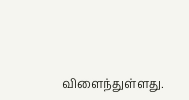விளைந்துள்ளது.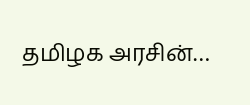தமிழக அரசின்…